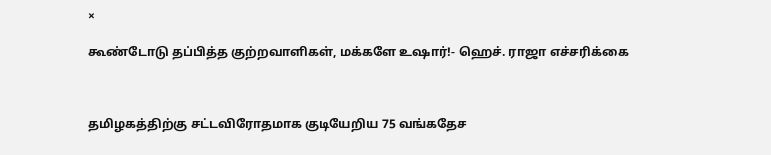×

கூண்டோடு தப்பித்த குற்றவாளிகள், மக்களே உஷார்!- ஹெச். ராஜா எச்சரிக்கை



தமிழகத்திற்கு சட்டவிரோதமாக குடியேறிய 75 வங்கதேச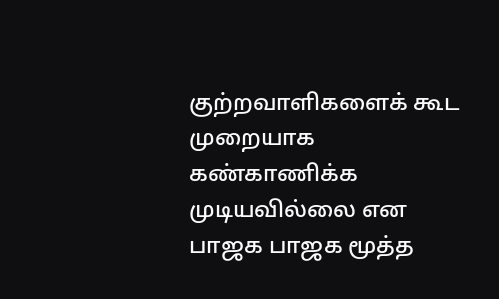குற்றவாளிகளைக் கூட முறையாக கண்காணிக்க முடியவில்லை என பாஜக பாஜக மூத்த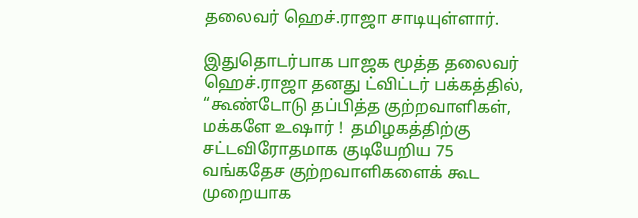தலைவர் ஹெச்.ராஜா சாடியுள்ளார்.

இதுதொடர்பாக பாஜக மூத்த தலைவர் ஹெச்.ராஜா தனது ட்விட்டர் பக்கத்தில், “கூண்டோடு தப்பித்த குற்றவாளிகள், மக்களே உஷார் !  தமிழகத்திற்கு சட்டவிரோதமாக குடியேறிய 75 வங்கதேச குற்றவாளிகளைக் கூட முறையாக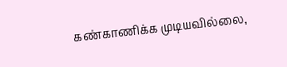கண்காணிக்க முடியவில்லை,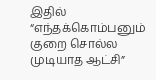இதில் “எந்தக்கொம்பனும் குறை சொல்ல முடியாத ஆட்சி”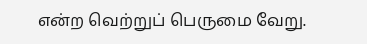என்ற வெற்றுப் பெருமை வேறு.